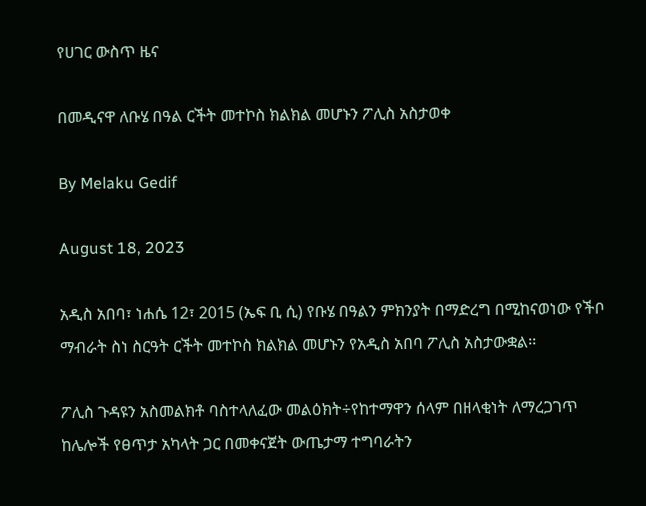የሀገር ውስጥ ዜና

በመዲናዋ ለቡሄ በዓል ርችት መተኮስ ክልክል መሆኑን ፖሊስ አስታወቀ

By Melaku Gedif

August 18, 2023

አዲስ አበባ፣ ነሐሴ 12፣ 2015 (ኤፍ ቢ ሲ) የቡሄ በዓልን ምክንያት በማድረግ በሚከናወነው የችቦ ማብራት ስነ ስርዓት ርችት መተኮስ ክልክል መሆኑን የአዲስ አበባ ፖሊስ አስታውቋል፡፡

ፖሊስ ጉዳዩን አስመልክቶ ባስተላለፈው መልዕክት÷የከተማዋን ሰላም በዘላቂነት ለማረጋገጥ ከሌሎች የፀጥታ አካላት ጋር በመቀናጀት ውጤታማ ተግባራትን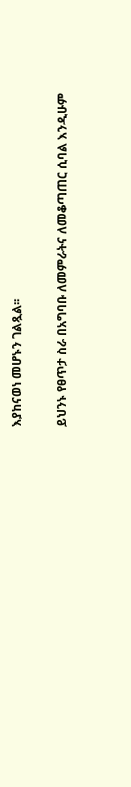እያከናወነ መሆኑን ገልጿል፡፡

ይህንኑ የፀጥታ ስራ በአግባቡ ለመምራትና ለመቆጣጠር ሲባል እንዲሁም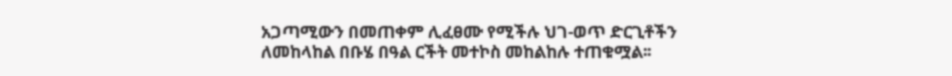አጋጣሚውን በመጠቀም ሊፈፀሙ የሚችሉ ህገ-ወጥ ድርጊቶችን ለመከላከል በቡሄ በዓል ርችት መተኮስ መከልከሉ ተጠቁሟል፡፡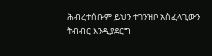ሕብረተሰቡም ይህን ተገንዝቦ አስፈላጊውን ትብብር እንዲያደርግ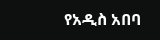የአዲስ አበባ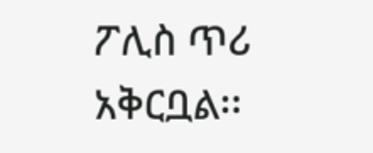ፖሊስ ጥሪ አቅርቧል፡፡